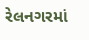રેલનગરમાં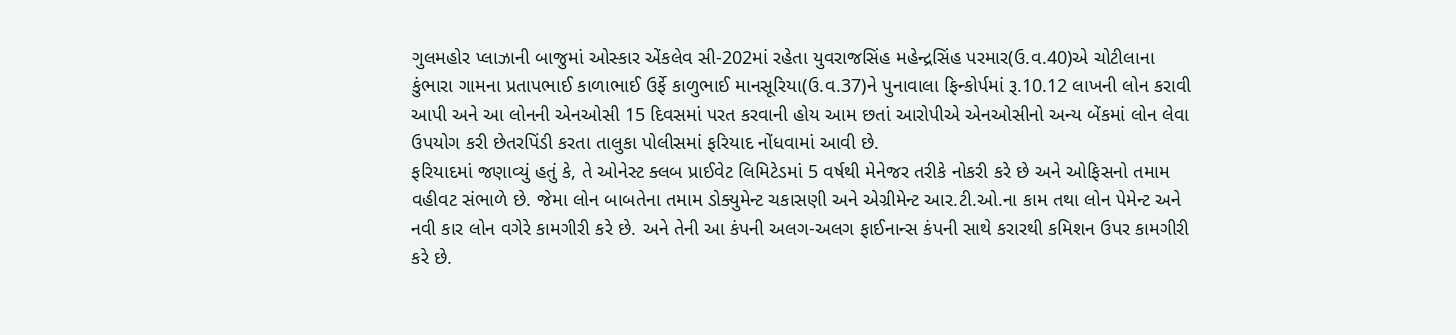ગુલમહોર પ્લાઝાની બાજુમાં ઓસ્કાર એંકલેવ સી-202માં રહેતા યુવરાજસિંહ મહેન્દ્રસિંહ પરમાર(ઉ.વ.40)એ ચોટીલાના કુંભારા ગામના પ્રતાપભાઈ કાળાભાઈ ઉર્ફે કાળુભાઈ માનસૂરિયા(ઉ.વ.37)ને પુનાવાલા ફિન્કોર્પમાં રૂ.10.12 લાખની લોન કરાવી આપી અને આ લોનની એનઓસી 15 દિવસમાં પરત કરવાની હોય આમ છતાં આરોપીએ એનઓસીનો અન્ય બેંકમાં લોન લેવા ઉપયોગ કરી છેતરપિંડી કરતા તાલુકા પોલીસમાં ફરિયાદ નોંધવામાં આવી છે.
ફરિયાદમાં જણાવ્યું હતું કે, તે ઓનેસ્ટ ક્લબ પ્રાઈવેટ લિમિટેડમાં 5 વર્ષથી મેનેજર તરીકે નોકરી કરે છે અને ઓફિસનો તમામ વહીવટ સંભાળે છે. જેમા લોન બાબતેના તમામ ડોક્યુમેન્ટ ચકાસણી અને એગ્રીમેન્ટ આર.ટી.ઓ.ના કામ તથા લોન પેમેન્ટ અને નવી કાર લોન વગેરે કામગીરી કરે છે. અને તેની આ કંપની અલગ-અલગ ફાઈનાન્સ કંપની સાથે કરારથી કમિશન ઉપર કામગીરી કરે છે.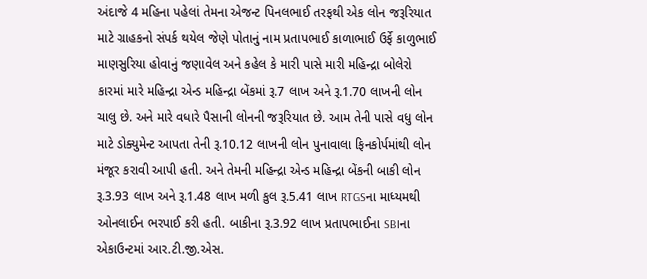અંદાજે 4 મહિના પહેલાં તેમના એજન્ટ પિનલભાઈ તરફથી એક લોન જરૂરિયાત માટે ગ્રાહકનો સંપર્ક થયેલ જેણે પોતાનું નામ પ્રતાપભાઈ કાળાભાઈ ઉર્ફે કાળુભાઈ માણસુરિયા હોવાનું જણાવેલ અને કહેલ કે મારી પાસે મારી મહિન્દ્રા બોલેરો કારમાં મારે મહિન્દ્રા એન્ડ મહિન્દ્રા બેંકમાં રૂ.7 લાખ અને રૂ.1.70 લાખની લોન ચાલુ છે. અને મારે વધારે પૈસાની લોનની જરૂરિયાત છે. આમ તેની પાસે વધુ લોન માટે ડોક્યુમેન્ટ આપતા તેની રૂ.10.12 લાખની લોન પુનાવાલા ફિનકોર્પમાંથી લોન મંજૂર કરાવી આપી હતી. અને તેમની મહિન્દ્રા એન્ડ મહિન્દ્રા બેંકની બાકી લોન રૂ.3.93 લાખ અને રૂ.1.48 લાખ મળી કુલ રૂ.5.41 લાખ RTGSના માધ્યમથી ઓનલાઈન ભરપાઈ કરી હતી. બાકીના રૂ.3.92 લાખ પ્રતાપભાઈના SBIના એકાઉન્ટમાં આર.ટી.જી.એસ.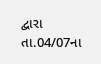દ્વારા તા.04/07ના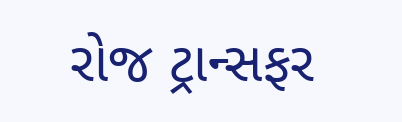રોજ ટ્રાન્સફર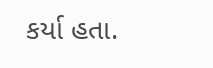કર્યા હતા.